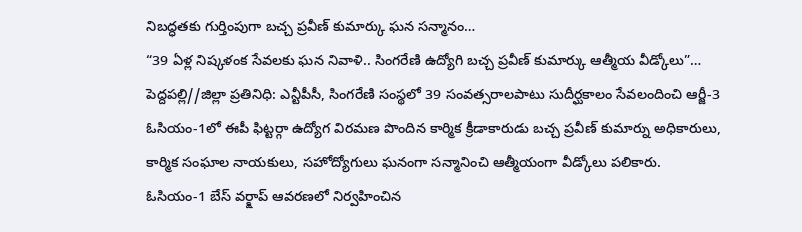నిబద్ధతకు గుర్తింపుగా బచ్చ ప్రవీణ్ కుమార్కు ఘన సన్మానం…
“39 ఏళ్ల నిష్కళంక సేవలకు ఘన నివాళి.. సింగరేణి ఉద్యోగి బచ్చ ప్రవీణ్ కుమార్కు ఆత్మీయ వీడ్కోలు”…
పెద్దపల్లి//జిల్లా ప్రతినిధి: ఎన్టీపీసీ, సింగరేణి సంస్థలో 39 సంవత్సరాలపాటు సుదీర్ఘకాలం సేవలందించి ఆర్జీ-3 ఓసియం-1లో ఈపీ ఫిట్టర్గా ఉద్యోగ విరమణ పొందిన కార్మిక క్రీడాకారుడు బచ్చ ప్రవీణ్ కుమార్ను అధికారులు, కార్మిక సంఘాల నాయకులు, సహోద్యోగులు ఘనంగా సన్మానించి ఆత్మీయంగా వీడ్కోలు పలికారు.
ఓసియం-1 బేస్ వర్క్షాప్ ఆవరణలో నిర్వహించిన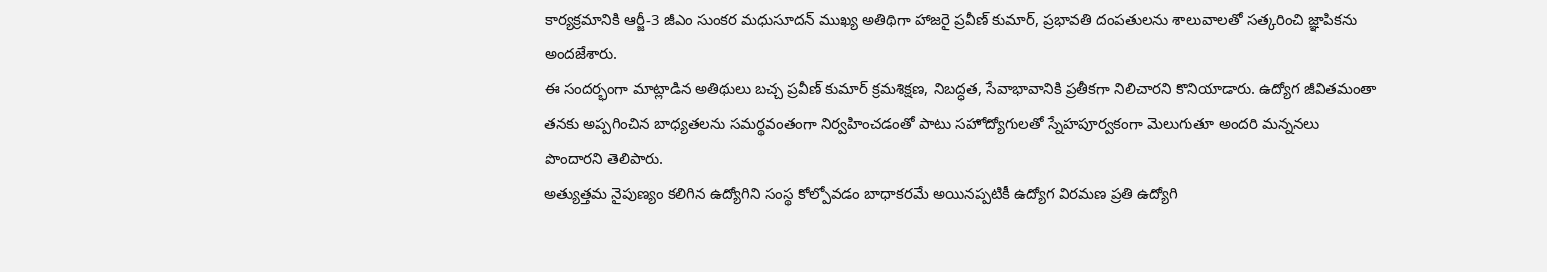కార్యక్రమానికి ఆర్జీ-3 జీఎం సుంకర మధుసూదన్ ముఖ్య అతిథిగా హాజరై ప్రవీణ్ కుమార్, ప్రభావతి దంపతులను శాలువాలతో సత్కరించి జ్ఞాపికను అందజేశారు.
ఈ సందర్భంగా మాట్లాడిన అతిథులు బచ్చ ప్రవీణ్ కుమార్ క్రమశిక్షణ, నిబద్ధత, సేవాభావానికి ప్రతీకగా నిలిచారని కొనియాడారు. ఉద్యోగ జీవితమంతా తనకు అప్పగించిన బాధ్యతలను సమర్థవంతంగా నిర్వహించడంతో పాటు సహోద్యోగులతో స్నేహపూర్వకంగా మెలుగుతూ అందరి మన్ననలు పొందారని తెలిపారు.
అత్యుత్తమ నైపుణ్యం కలిగిన ఉద్యోగిని సంస్థ కోల్పోవడం బాధాకరమే అయినప్పటికీ ఉద్యోగ విరమణ ప్రతి ఉద్యోగి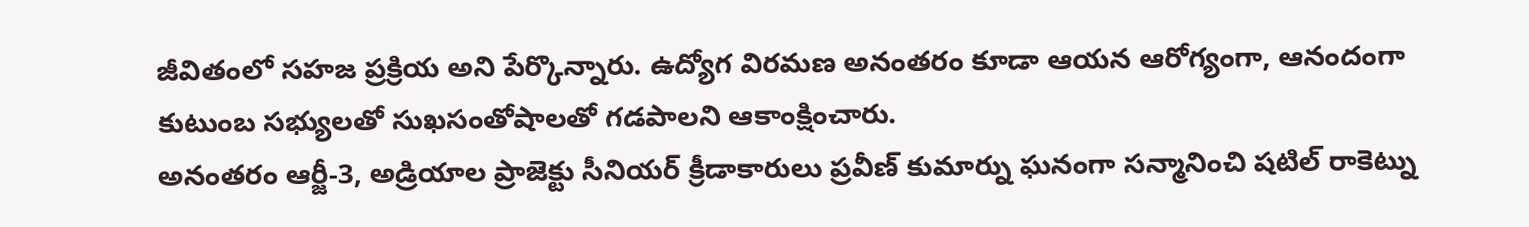జీవితంలో సహజ ప్రక్రియ అని పేర్కొన్నారు. ఉద్యోగ విరమణ అనంతరం కూడా ఆయన ఆరోగ్యంగా, ఆనందంగా కుటుంబ సభ్యులతో సుఖసంతోషాలతో గడపాలని ఆకాంక్షించారు.
అనంతరం ఆర్జీ-3, అడ్రియాల ప్రాజెక్టు సీనియర్ క్రీడాకారులు ప్రవీణ్ కుమార్ను ఘనంగా సన్మానించి షటిల్ రాకెట్ను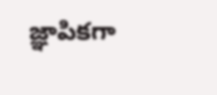జ్ఞాపికగా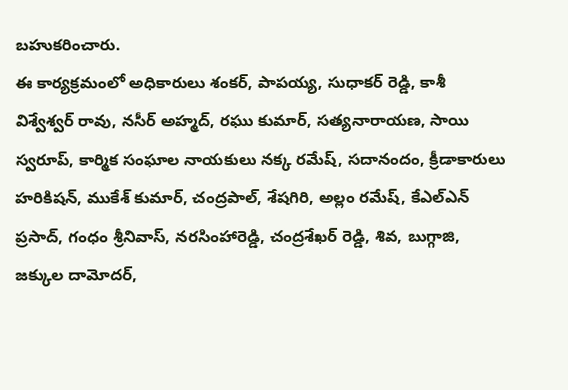బహుకరించారు.
ఈ కార్యక్రమంలో అధికారులు శంకర్, పాపయ్య, సుధాకర్ రెడ్డి, కాశీ విశ్వేశ్వర్ రావు, నసీర్ అహ్మద్, రఘు కుమార్, సత్యనారాయణ, సాయి స్వరూప్, కార్మిక సంఘాల నాయకులు నక్క రమేష్, సదానందం, క్రీడాకారులు హరికిషన్, ముకేశ్ కుమార్, చంద్రపాల్, శేషగిరి, అల్లం రమేష్, కేఎల్ఎన్ ప్రసాద్, గంధం శ్రీనివాస్, నరసింహారెడ్డి, చంద్రశేఖర్ రెడ్డి, శివ, బుగ్గాజి, జక్కుల దామోదర్,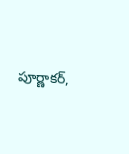పూర్ణాకర్,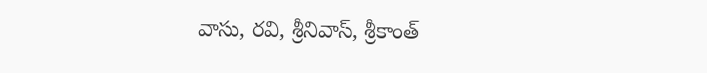వాసు, రవి, శ్రీనివాస్, శ్రీకాంత్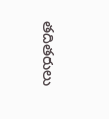తదితరులు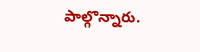పాల్గొన్నారు.